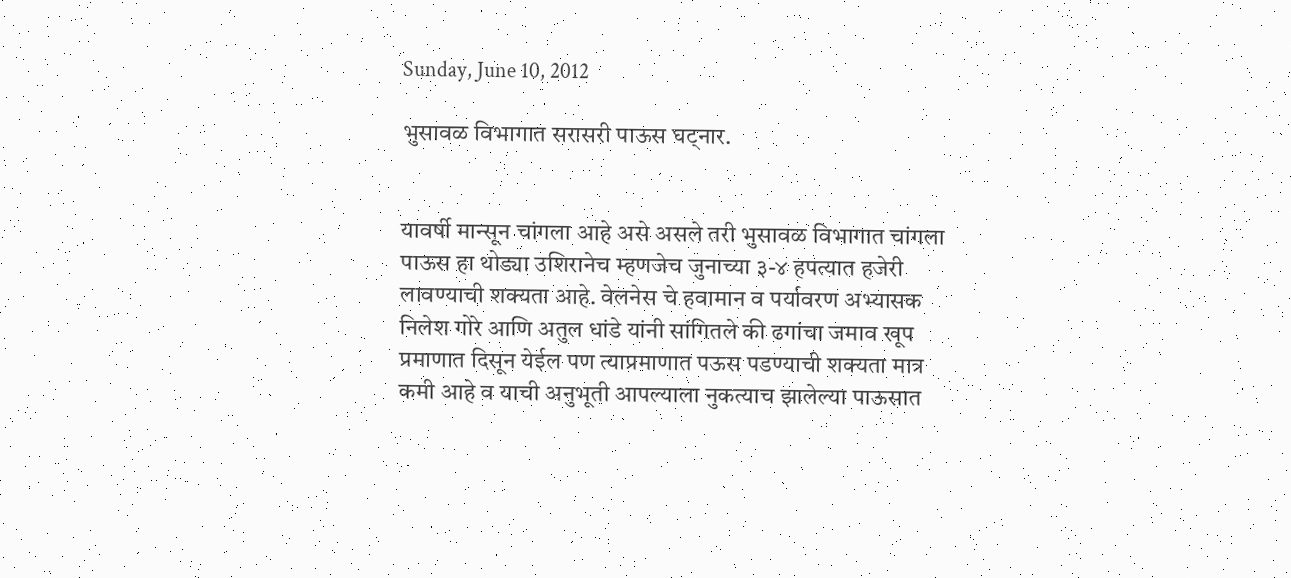Sunday, June 10, 2012

भुसावळ विभागात सरासरी पाऊस घट्नार.


यावर्षी मान्सून चांगला आहे असे असले तरी भुसावळ विभागात चांगला पाऊस हा थोड्या उशिरानेच म्हणजेच जुनाच्या ३-४ हपत्यात हजेरी  लावण्याची शक्यता आहे. वेलनेस चे हवामान व पर्यावरण अभ्यासक निलेश गोरे आणि अतुल धांडे यांनी सांगितले की ढगांचा जमाव खूप प्रमाणात दिसून येईल पण त्याप्रमाणात पऊस पडण्याची शक्यता मात्र कमी आहे व याची अनुभूती आपल्याला नुकत्याच झालेल्या पाऊसात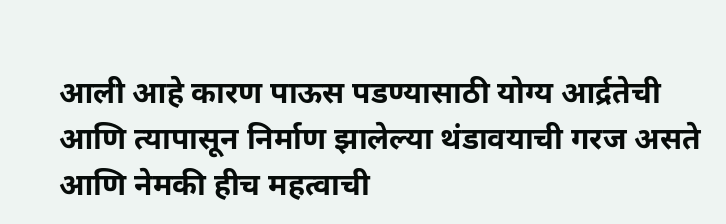आली आहे कारण पाऊस पडण्यासाठी योग्य आर्द्रतेची आणि त्यापासून निर्माण झालेल्या थंडावयाची गरज असते आणि नेमकी हीच महत्वाची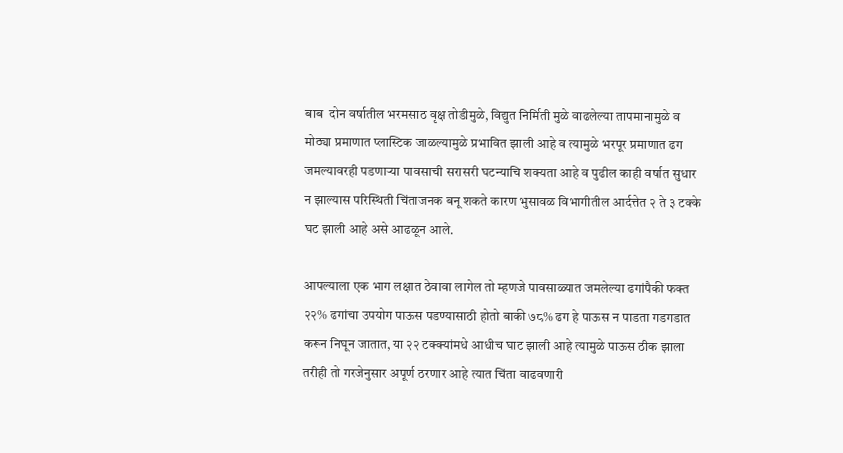बाब  दोन वर्षातील भरमसाठ वृक्ष तोडीमुळे, विद्युत निर्मिती मुळे वाढलेल्या तापमानामुळे व मोठ्या प्रमाणात प्लास्टिक जाळल्यामुळे प्रभावित झाली आहे व त्यामुळे भरपूर प्रमाणात ढग जमल्यावरही पडणार्‍या पावसाची सरासरी घटन्याचि शक्यता आहे व पुढील काही वर्षात सुधार न झाल्यास परिस्थिती चिंताजनक बनू शकते कारण भुसावळ विभागीतील आर्दत्तेत २ ते ३ टक्के घट झाली आहे असे आढळून आले.

आपल्याला एक भाग लक्षात ठेवावा लागेल तो म्हणजे पावसाळ्यात जमलेल्या ढगांपैकी फक्त २२% ढगांचा उपयोग पाऊस पडण्यासाठी होतो बाकी ७८% ढग हे पाऊस न पाडता गडगडात करून निघून जातात, या २२ टक्क्यांमधे आधीच घाट झाली आहे त्यामुळे पाऊस ठीक झाला तरीही तो गरजेनुसार अपूर्ण ठरणार आहे त्यात चिंता वाढवणारी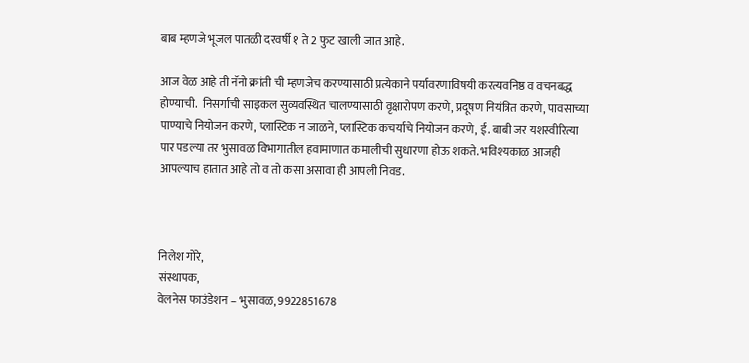बाब म्हणजे भूजल पातळी दरवर्षी १ ते 2 फुट खाली जात आहे.

आज वेळ आहे ती नॅनो क्रांती ची म्हणजेच करण्यासाठी प्रत्येकाने पर्यावरणाविषयी करत्यवनिष्ठ व वचनबद्ध होण्याची.  निसर्गाची साइकल सुव्यवस्थित चालण्यासाठी वृक्षारोपण करणे, प्रदूषण नियंत्रित करणे, पावसाच्या पाण्याचे नियोजन करणे, प्लास्टिक न जाळने, प्लास्टिक कचर्याचे नियोजन करणे, ई. बाबी जर यशस्वीरित्या पार पडल्या तर भुसावळ विभागातील हवामाणात कमालीची सुधारणा होऊ शकते. भविश्यकाळ आजही आपल्याच हातात आहे तो व तो कसा असावा ही आपली निवड.



निलेश गोरे,
संस्थापक,
वेलनेस फाउंडेशन – भुसावळ, 9922851678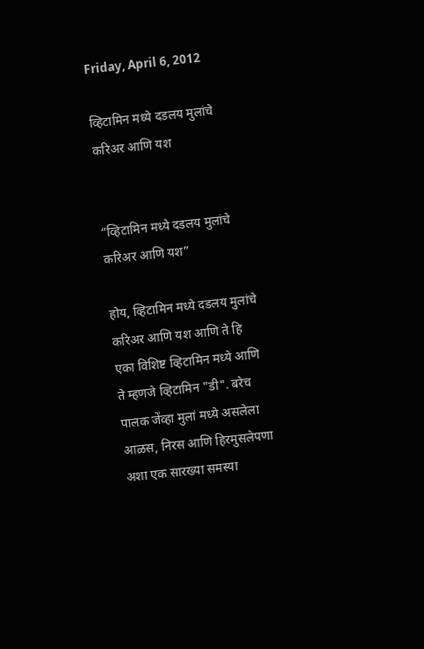Friday, April 6, 2012

व्हिटामिन मध्ये दडलय मुलांचे करिअर आणि यश


“व्हिटामिन मध्ये दडलय मुलांचे करिअर आणि यश”

होय, व्हिटामिन मध्ये दडलय मुलांचे करिअर आणि यश आणि ते हि एका विशिष्ट व्हिटामिन मध्ये आणि ते म्हणजे व्हिटामिन "डी". बरेच पालक जेंव्हा मुलां मध्ये असलेला आळस, निरस आणि हिरमुसलेपणा अशा एक सारख्या समस्या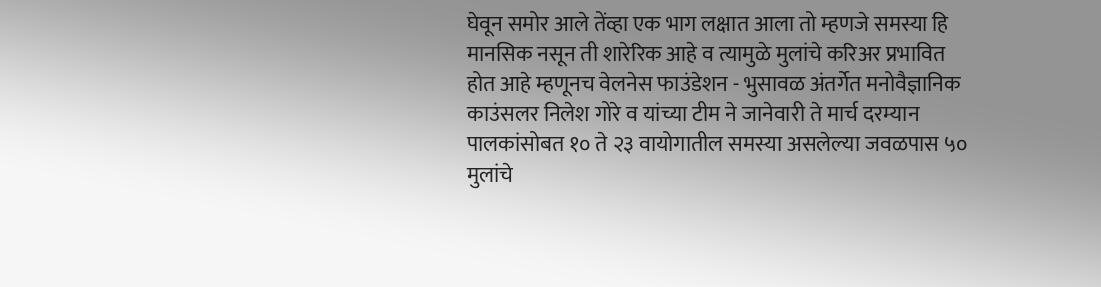घेवून समोर आले तेंव्हा एक भाग लक्षात आला तो म्हणजे समस्या हि मानसिक नसून ती शारेरिक आहे व त्यामुळे मुलांचे करिअर प्रभावित होत आहे म्हणूनच वेलनेस फाउंडेशन - भुसावळ अंतर्गेत मनोवैज्ञानिक काउंसलर निलेश गोरे व यांच्या टीम ने जानेवारी ते मार्च दरम्यान पालकांसोबत १० ते २३ वायोगातील समस्या असलेल्या जवळपास ५० मुलांचे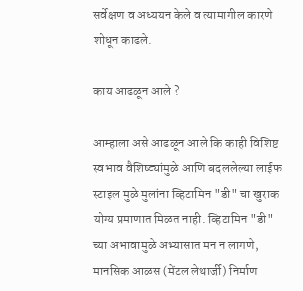सर्वेक्षण व अध्ययन केले व त्यामागील कारणे शोधून काढले.

काय आढळून आले ?

आम्हाला असे आढळून आले कि काही विशिष्ट स्वभाव वैशिष्ट्यांमुळे आणि बदललेल्या लाईफ स्टाइल मुळे मुलांना व्हिटामिन "डी" चा खुराक योग्य प्रमाणात मिळत नाही. व्हिटामिन "डी" च्या अभावामुळे अभ्यासात मन न लागणे, मानसिक आळस (मेंटल लेथार्जी) निर्माण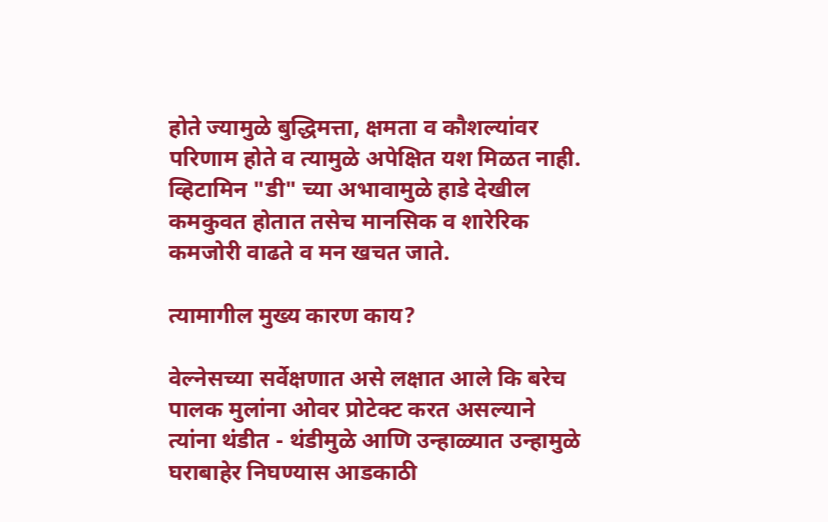होते ज्यामुळे बुद्धिमत्ता, क्षमता व कौशल्यांवर परिणाम होते व त्यामुळे अपेक्षित यश मिळत नाही. व्हिटामिन "डी" च्या अभावामुळे हाडे देखील कमकुवत होतात तसेच मानसिक व शारेरिक कमजोरी वाढते व मन खचत जाते.

त्यामागील मुख्य कारण काय?

वेल्नेसच्या सर्वेक्षणात असे लक्षात आले कि बरेच पालक मुलांना ओवर प्रोटेक्ट करत असल्याने त्यांना थंडीत - थंडीमुळे आणि उन्हाळ्यात उन्हामुळे घराबाहेर निघण्यास आडकाठी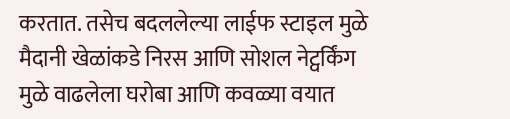करतात. तसेच बदललेल्या लाईफ स्टाइल मुळे मैदानी खेळांकडे निरस आणि सोशल नेट्वर्किंग मुळे वाढलेला घरोबा आणि कवळ्या वयात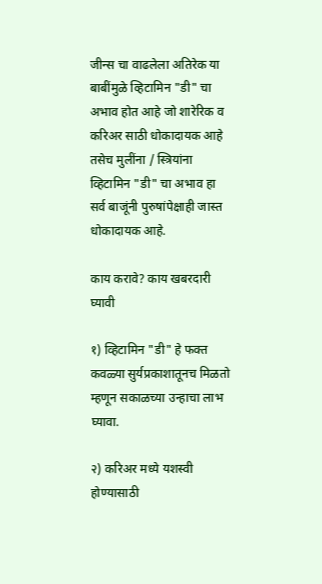जीन्स चा वाढलेला अतिरेक या बाबींमुळे व्हिटामिन "डी" चा अभाव होत आहे जो शारेरिक व करिअर साठी धोकादायक आहे तसेच मुलींना / स्त्रियांना व्हिटामिन "डी" चा अभाव हा सर्व बाजूंनी पुरुषांपेक्षाही जास्त धोकादायक आहे.

काय करावे? काय खबरदारी घ्यावी

१) व्हिटामिन "डी" हे फक्त कवळ्या सुर्यप्रकाशातूनच मिळतो म्हणून सकाळच्या उन्हाचा लाभ घ्यावा.

२) करिअर मध्ये यशस्वी होण्यासाठी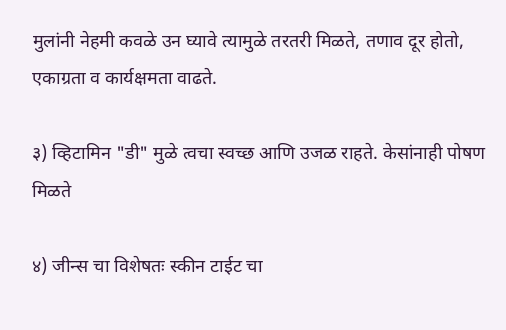मुलांनी नेहमी कवळे उन घ्यावे त्यामुळे तरतरी मिळते, तणाव दूर होतो, एकाग्रता व कार्यक्षमता वाढते.

३) व्हिटामिन "डी" मुळे त्वचा स्वच्छ आणि उजळ राहते. केसांनाही पोषण मिळते

४) जीन्स चा विशेषतः स्कीन टाईट चा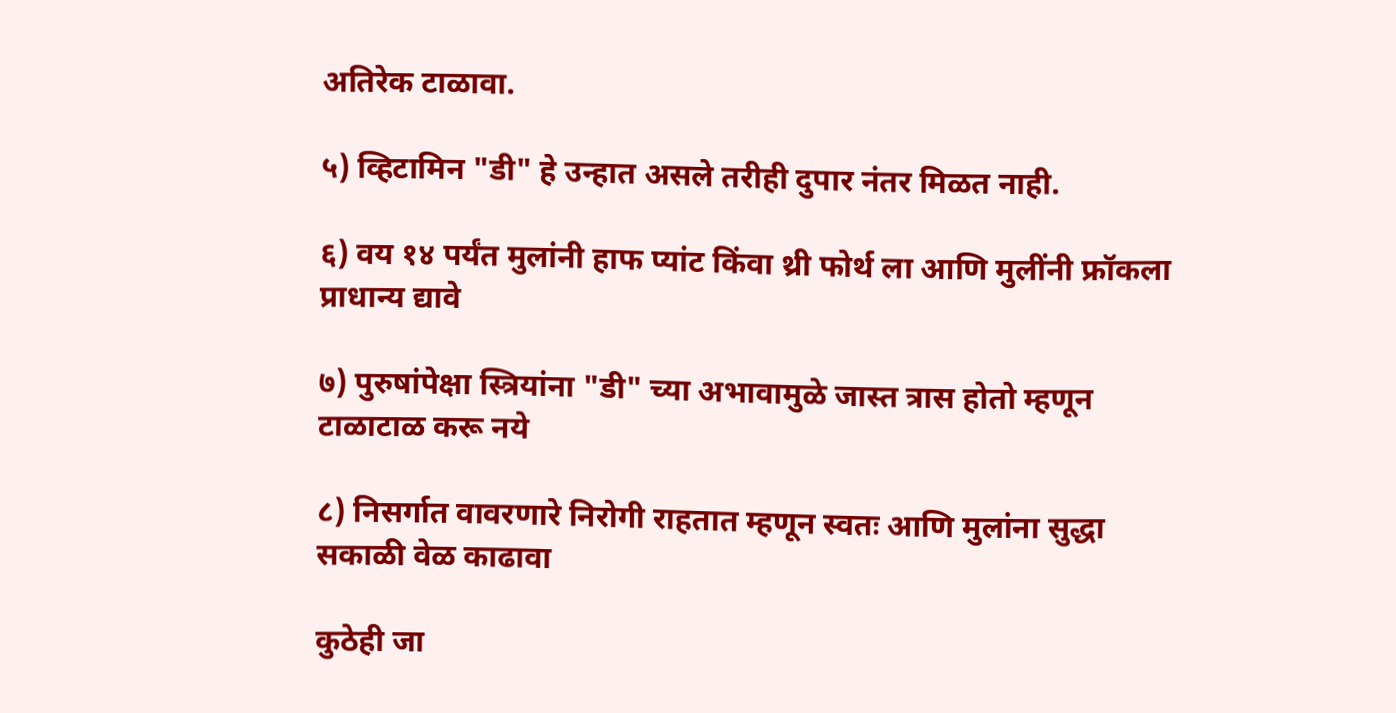अतिरेक टाळावा.

५) व्हिटामिन "डी" हे उन्हात असले तरीही दुपार नंतर मिळत नाही.

६) वय १४ पर्यंत मुलांनी हाफ प्यांट किंवा थ्री फोर्थ ला आणि मुलींनी फ्रॉकला प्राधान्य द्यावे

७) पुरुषांपेक्षा स्त्रियांना "डी" च्या अभावामुळे जास्त त्रास होतो म्हणून टाळाटाळ करू नये

८) निसर्गात वावरणारे निरोगी राहतात म्हणून स्वतः आणि मुलांना सुद्धा सकाळी वेळ काढावा

कुठेही जा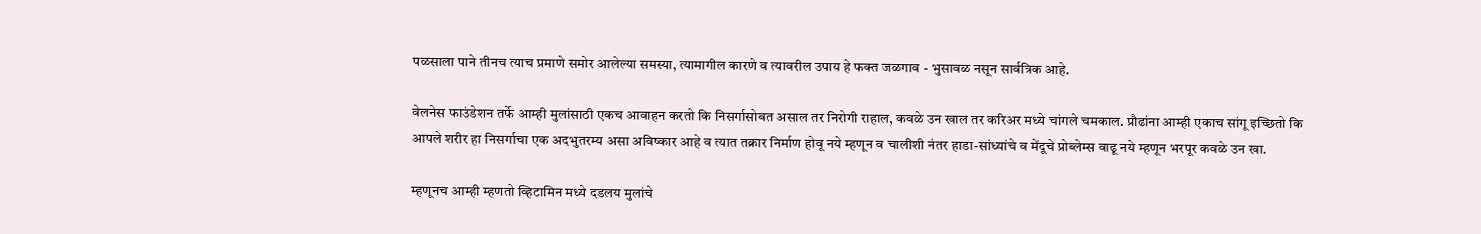पळसाला पाने तीनच त्याच प्रमाणे समोर आलेल्या समस्या, त्यामागील कारणे व त्यावरील उपाय हे फक्त जळगाव - भुसावळ नसून सार्वत्रिक आहे.

वेलनेस फाउंडेशन तर्फे आम्ही मुलांसाठी एकच आवाहन करतो कि निसर्गासोबत असाल तर निरोगी राहाल, कवळे उन खाल तर करिअर मध्ये चांगले चमकाल. प्रौढांना आम्ही एकाच सांगू इच्छितो कि आपले शरीर हा निसर्गाचा एक अदभुतरम्य असा अविष्कार आहे व त्यात तक्रार निर्माण होवू नये म्हणून व चालीशी नंतर हाडा-सांध्यांचे व मेंदूचे प्रोब्लेम्स वाढू नये म्हणून भरपूर कवळे उन खा.

म्हणूनच आम्ही म्हणतो व्हिटामिन मध्ये दडलय मुलांचे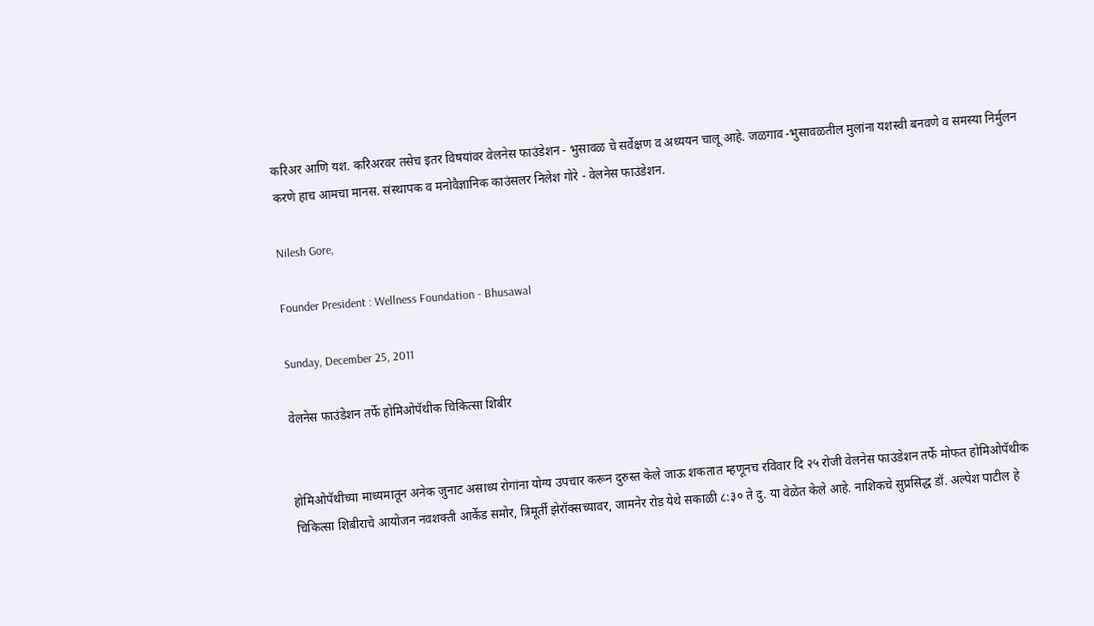करिअर आणि यश. करिअरवर तसेच इतर विषयांवर वेलनेस फाउंडेशन - भुसावळ चे सर्वेक्षण व अध्ययन चालू आहे. जळगाव -भुसावळतील मुलांना यशस्वी बनवणे व समस्या निर्मुलन करणे हाच आमचा मानस. संस्थापक व मनोवैज्ञानिक काउंसलर निलेश गोरे - वेलनेस फाउंडेशन.

Nilesh Gore,

Founder President : Wellness Foundation - Bhusawal

Sunday, December 25, 2011

वेलनेस फाउंडेशन तर्फे होमिओपॅथीक चिकित्सा शिबीर


होमिओपॅथीच्या माध्यमातून अनेक जुनाट असाध्य रोगांना योग्य उपचार करून दुरुस्त केले जाऊ शकतात म्हणूनच रविवार दि २५ रोजी वेलनेस फाउंडेशन तर्फे मोफत होमिओपॅथीक चिकित्सा शिबीराचे आयोजन नवशक्ती आर्केड समोर, त्रिमूर्ती झेरॉक्सच्यावर, जामनेर रोड येथे सकाळी ८:३० ते दु. या वेळेत केले आहे. नाशिकचे सुप्रसिद्ध डॉ. अल्पेश पाटील हे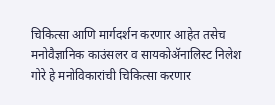चिकित्सा आणि मार्गदर्शन करणार आहेत तसेच मनोवैज्ञानिक काउंसलर व सायकोॲनालिस्ट निलेश गोरे हे मनोविकारांची चिकित्सा करणार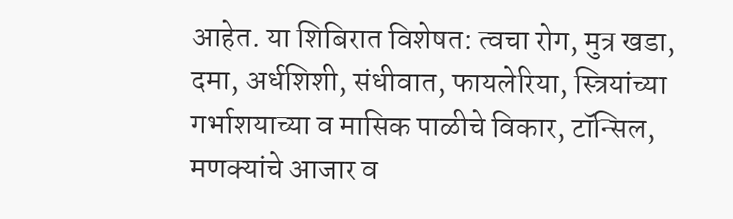आहेत. या शिबिरात विशेषत: त्वचा रोग, मुत्र खडा, दमा, अर्धशिशी, संधीवात, फायलेरिया, स्त्रियांच्या गर्भाशयाच्या व मासिक पाळीचे विकार, टॉन्सिल, मणक्यांचे आजार व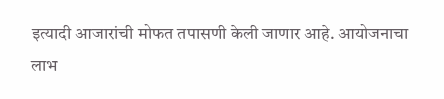इत्यादी आजारांची मोफत तपासणी केली जाणार आहे. आयोजनाचा लाभ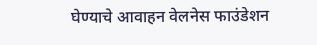घेण्याचे आवाहन वेलनेस फाउंडेशन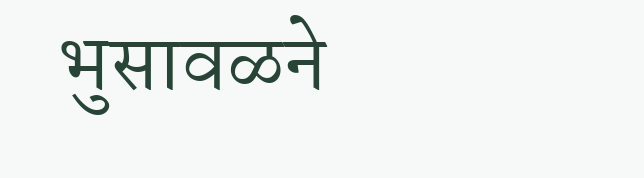भुसावळने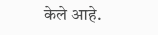केले आहे.